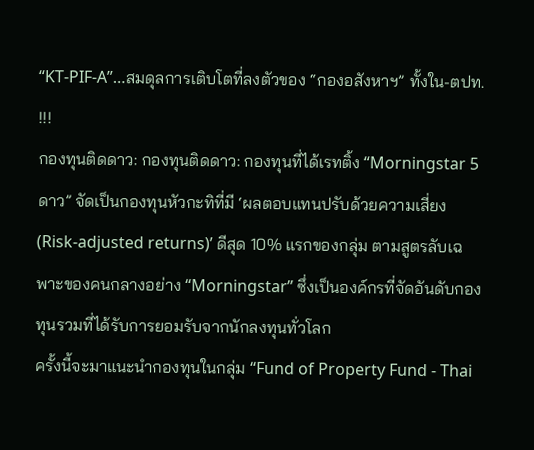“KT-PIF-A”…สมดุลการเติบโตที่ลงตัวของ “กองอสังหาฯ” ทั้งใน-ตปท. !!!
กองทุนติดดาว: กองทุนติดดาว: กองทุนที่ได้เรทติ้ง “Morningstar 5 ดาว” จัดเป็นกองทุนหัวกะทิที่มี ‘ผลตอบแทนปรับด้วยความเสี่ยง (Risk-adjusted returns)’ ดีสุด 10% แรกของกลุ่ม ตามสูตรลับเฉพาะของคนกลางอย่าง “Morningstar” ซึ่งเป็นองค์กรที่จัดอันดับกองทุนรวมที่ได้รับการยอมรับจากนักลงทุนทั่วโลก
ครั้งนี้จะมาแนะนำกองทุนในกลุ่ม “Fund of Property Fund - Thai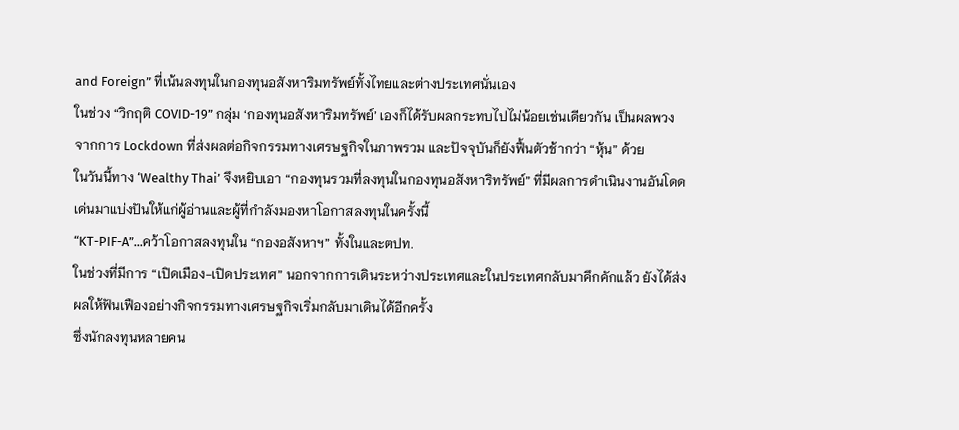and Foreign” ที่เน้นลงทุนในกองทุนอสังหาริมทรัพย์ทั้งไทยและต่างประเทศนั่นเอง
ในช่วง “วิกฤติ COVID-19” กลุ่ม ‘กองทุนอสังหาริมทรัพย์’ เองก็ได้รับผลกระทบไปไม่น้อยเช่นเดียวกัน เป็นผลพวงจากการ Lockdown ที่ส่งผลต่อกิจกรรมทางเศรษฐกิจในภาพรวม และปัจจุบันก็ยังฟื้นตัวช้ากว่า “หุ้น” ด้วย
ในวันนี้ทาง ‘Wealthy Thai’ จึงหยิบเอา “กองทุนรวมที่ลงทุนในกองทุนอสังหาริทรัพย์” ที่มีผลการดำเนินงานอันโดดเด่นมาแบ่งปันให้แก่ผู้อ่านและผู้ที่กำลังมองหาโอกาสลงทุนในครั้งนี้
“KT-PIF-A”...คว้าโอกาสลงทุนใน “กองอสังหาฯ” ทั้งในและตปท.
ในช่วงที่มีการ “เปิดเมือง-เปิดประเทศ” นอกจากการเดินระหว่างประเทศและในประเทศกลับมาคึกคักแล้ว ยังได้ส่งผลให้ฟันเฟืองอย่างกิจกรรมทางเศรษฐกิจเริ่มกลับมาเดินได้อีกครั้ง
ซึ่งนักลงทุนหลายคน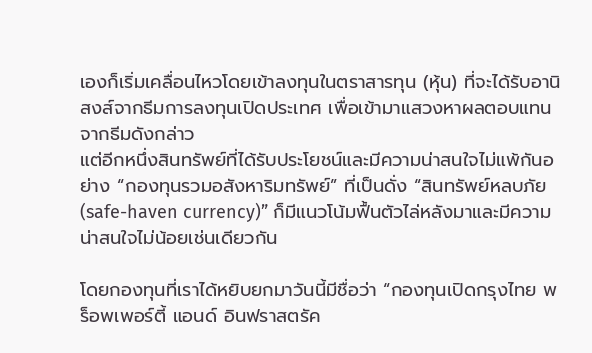เองก็เริ่มเคลื่อนไหวโดยเข้าลงทุนในตราสารทุน (หุ้น) ที่จะได้รับอานิสงส์จากธีมการลงทุนเปิดประเทศ เพื่อเข้ามาแสวงหาผลตอบแทนจากธีมดังกล่าว
แต่อีกหนึ่งสินทรัพย์ที่ได้รับประโยชน์และมีความน่าสนใจไม่แพ้กันอย่าง “กองทุนรวมอสังหาริมทรัพย์” ที่เป็นดั่ง “สินทรัพย์หลบภัย (safe-haven currency)” ก็มีแนวโน้มฟื้นตัวไล่หลังมาและมีความน่าสนใจไม่น้อยเช่นเดียวกัน

โดยกองทุนที่เราได้หยิบยกมาวันนี้มีชื่อว่า “กองทุนเปิดกรุงไทย พร็อพเพอร์ตี้ แอนด์ อินฟราสตรัค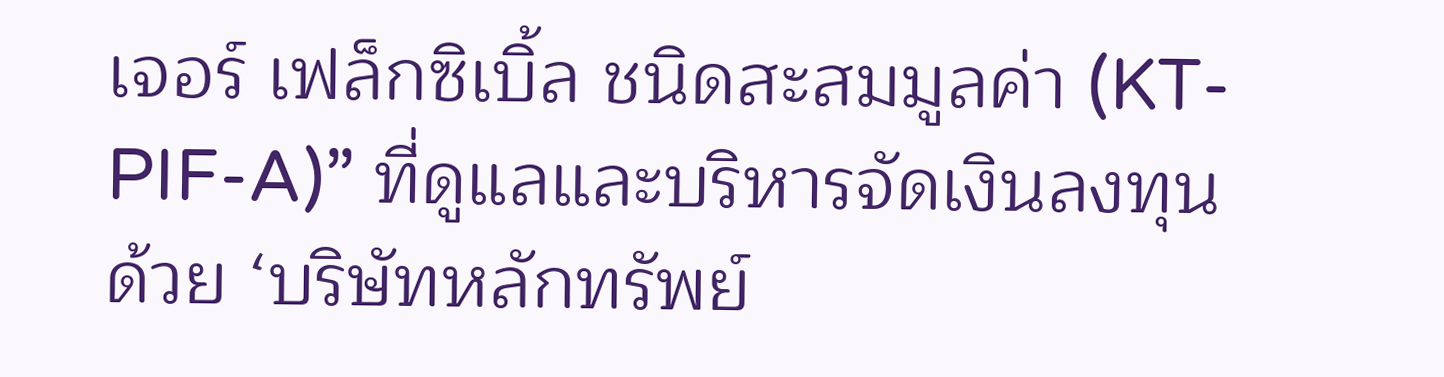เจอร์ เฟล็กซิเบิ้ล ชนิดสะสมมูลค่า (KT-PIF-A)” ที่ดูแลและบริหารจัดเงินลงทุนด้วย ‘บริษัทหลักทรัพย์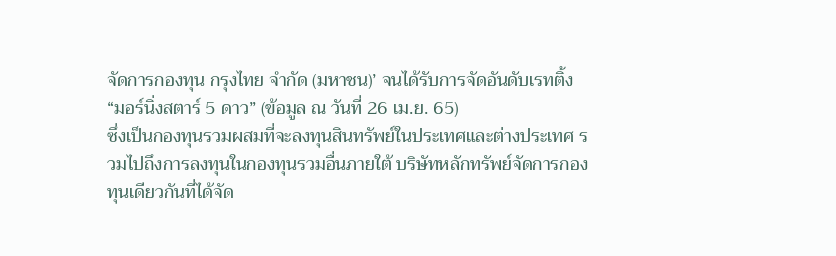จัดการกองทุน กรุงไทย จํากัด (มหาชน)’ จนได้รับการจัดอันดับเรทติ้ง “มอร์นิ่งสตาร์ 5 ดาว” (ข้อมูล ณ วันที่ 26 เม.ย. 65)
ซึ่งเป็นกองทุนรวมผสมที่จะลงทุนสินทรัพย์ในประเทศและต่างประเทศ รวมไปถึงการลงทุนในกองทุนรวมอื่นภายใต้ บริษัทหลักทรัพย์จัดการกองทุนเดียวกันที่ได้จัด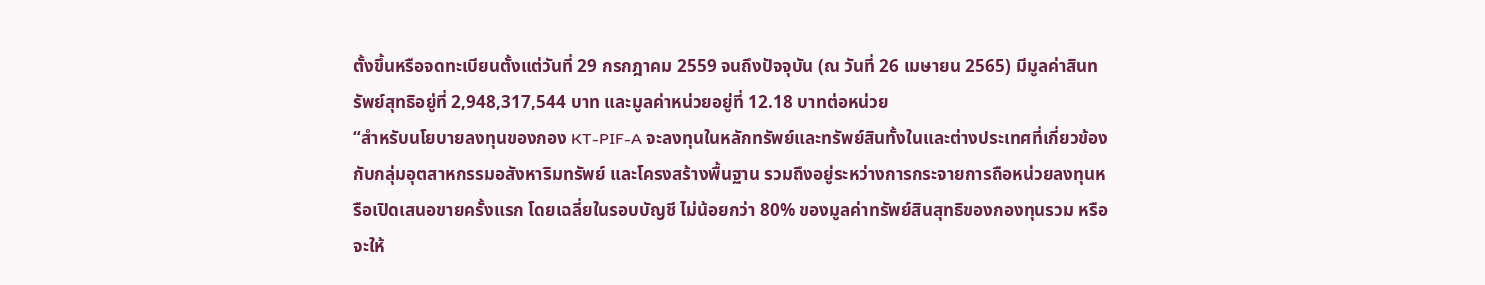ตั้งขึ้นหรือจดทะเบียนตั้งแต่วันที่ 29 กรกฎาคม 2559 จนถึงปัจจุบัน (ณ วันที่ 26 เมษายน 2565) มีมูลค่าสินทรัพย์สุทธิอยู่ที่ 2,948,317,544 บาท และมูลค่าหน่วยอยู่ที่ 12.18 บาทต่อหน่วย
“สำหรับนโยบายลงทุนของกอง KT-PIF-A จะลงทุนในหลักทรัพย์และทรัพย์สินทั้งในและต่างประเทศที่เกี่ยวข้องกับกลุ่มอุตสาหกรรมอสังหาริมทรัพย์ และโครงสร้างพื้นฐาน รวมถึงอยู่ระหว่างการกระจายการถือหน่วยลงทุนหรือเปิดเสนอขายครั้งแรก โดยเฉลี่ยในรอบบัญชี ไม่น้อยกว่า 80% ของมูลค่าทรัพย์สินสุทธิของกองทุนรวม หรือจะให้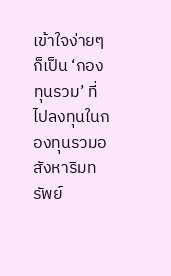เข้าใจง่ายๆ ก็เป็น ‘กองทุนรวม’ ที่ไปลงทุนในกองทุนรวมอสังหาริมทรัพย์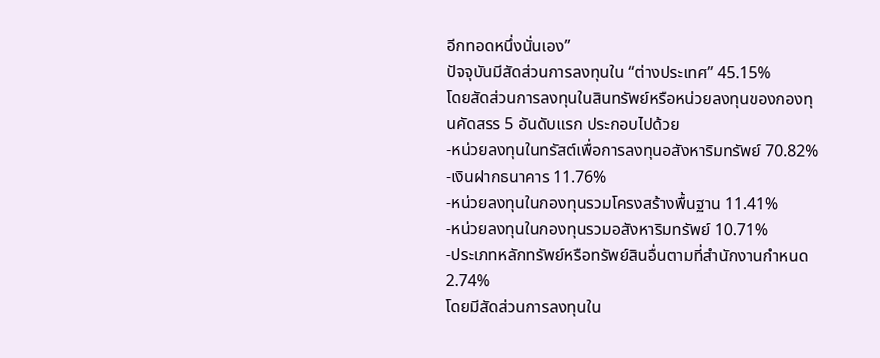อีกทอดหนึ่งนั่นเอง”
ปัจจุบันมีสัดส่วนการลงทุนใน “ต่างประเทศ” 45.15%
โดยสัดส่วนการลงทุนในสินทรัพย์หรือหน่วยลงทุนของกองทุนคัดสรร 5 อันดับแรก ประกอบไปด้วย
-หน่วยลงทุนในทรัสต์เพื่อการลงทุนอสังหาริมทรัพย์ 70.82%
-เงินฝากธนาคาร 11.76%
-หน่วยลงทุนในกองทุนรวมโครงสร้างพื้นฐาน 11.41%
-หน่วยลงทุนในกองทุนรวมอสังหาริมทรัพย์ 10.71%
-ประเภทหลักทรัพย์หรือทรัพย์สินอื่นตามที่สำนักงานกำหนด 2.74%
โดยมีสัดส่วนการลงทุนใน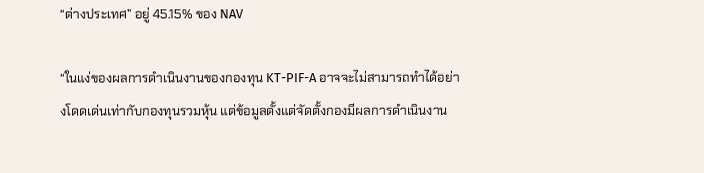“ต่างประเทศ” อยู่ 45.15% ของ NAV

“ในแง่ของผลการดำเนินงานของกองทุน KT-PIF-A อาจจะไม่สามารถทำได้อย่างโดดเด่นเท่ากับกองทุนรวมหุ้น แต่ข้อมูลตั้งแต่จัดตั้งกองมีผลการดำเนินงาน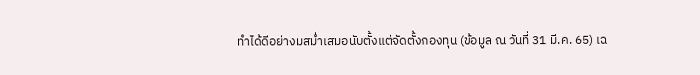ทำได้ดีอย่างมสม่ำเสมอนับตั้งแต่จัดตั้งกองทุน (ข้อมูล ณ วันที่ 31 มี.ค. 65) เฉ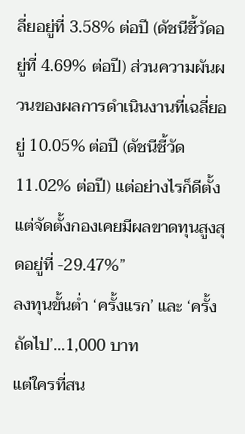ลี่ยอยู่ที่ 3.58% ต่อปี (ดัชนีชี้วัดอยู่ที่ 4.69% ต่อปี) ส่วนความผันผวนของผลการดำเนินงานที่เฉลี่ยอยู่ 10.05% ต่อปี (ดัชนีชี้วัด 11.02% ต่อปี) แต่อย่างไรก็ดีตั้งแต่จัดตั้งกองเคยมีผลขาดทุนสูงสุดอยู่ที่ -29.47%”
ลงทุนขั้นต่ำ ‘ครั้งแรก’ และ ‘ครั้งถัดไป’…1,000 บาท
แต่ใครที่สน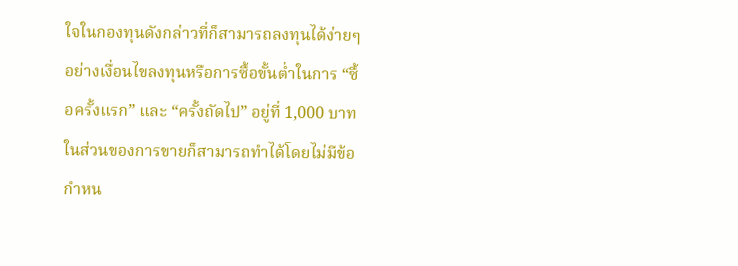ใจในกองทุนดังกล่าวที่ก็สามารถลงทุนได้ง่ายๆอย่างเงื่อนไขลงทุนหรือการซื้อขั้นต่ำในการ “ซื้อครั้งแรก” และ “ครั้งถัดไป” อยู่ที่ 1,000 บาท ในส่วนของการขายก็สามารถทำได้โดยไม่มีข้อกำหน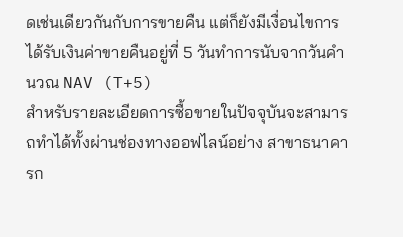ดเช่นเดียวกันกับการขายคืน แต่ก็ยังมีเงื่อนไขการได้รับเงินค่าขายคืนอยู่ที่ 5 วันทำการนับจากวันคำนวณ NAV (T+5)
สำหรับรายละเอียดการซื้อขายในปัจจุบันจะสามารถทำได้ทั้งผ่านช่องทางออฟไลน์อย่าง สาขาธนาคารก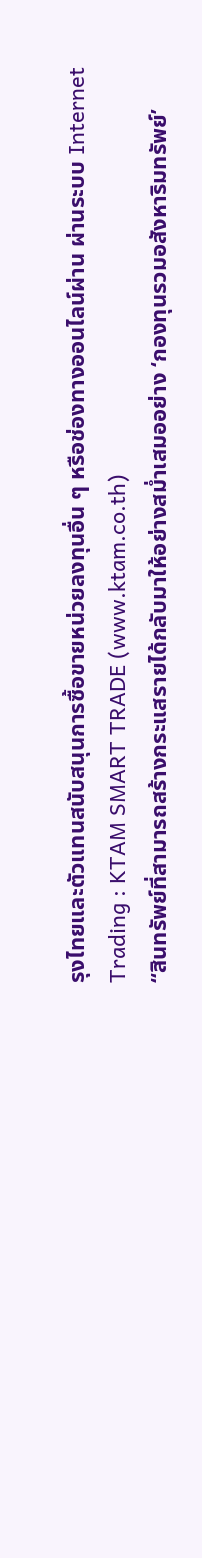รุงไทยและตัวแทนสนับสนุนการซื้อขายหน่วยลงทุนอื่น ๆ หรือช่องทางออนไลน์ผ่าน ผ่านระบบ Internet Trading : KTAM SMART TRADE (www.ktam.co.th)
“สินทรัพย์ที่สามารถสร้างกระแสรายได้กลับมาให้อย่างสม่ำเสมออย่าง ‘กองทุนรวมอสังหาริมทรัพย์’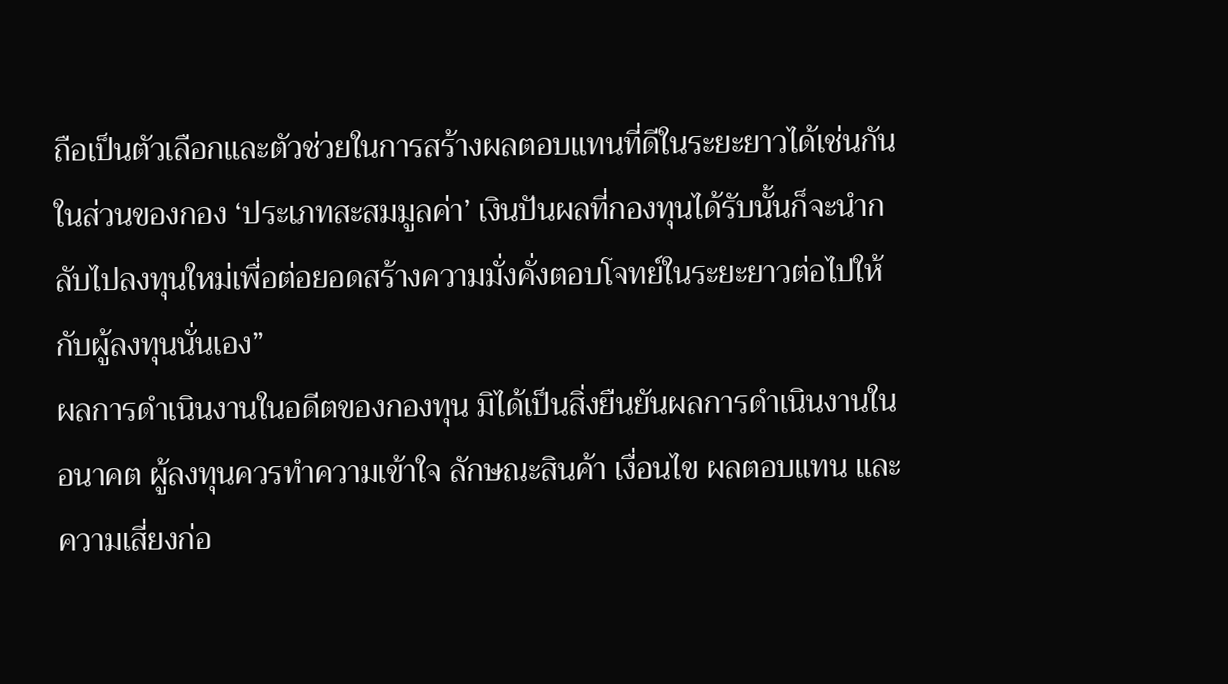ถือเป็นตัวเลือกและตัวช่วยในการสร้างผลตอบแทนที่ดีในระยะยาวได้เช่นกัน ในส่วนของกอง ‘ประเภทสะสมมูลค่า’ เงินปันผลที่กองทุนได้รับนั้นก็จะนำกลับไปลงทุนใหม่เพื่อต่อยอดสร้างความมั่งคั่งตอบโจทย์ในระยะยาวต่อไปให้กับผู้ลงทุนนั่นเอง”
ผลการดำเนินงานในอดีตของกองทุน มิได้เป็นสิ่งยืนยันผลการดำเนินงานในอนาคต ผู้ลงทุนควรทำความเข้าใจ ลักษณะสินค้า เงื่อนไข ผลตอบแทน และความเสี่ยงก่อ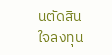นตัดสินใจลงทุน